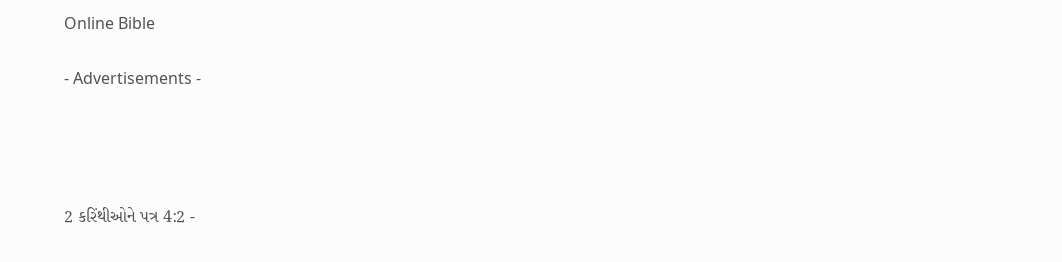Online Bible

- Advertisements -




2 કરિંથીઓને પત્ર 4:2 -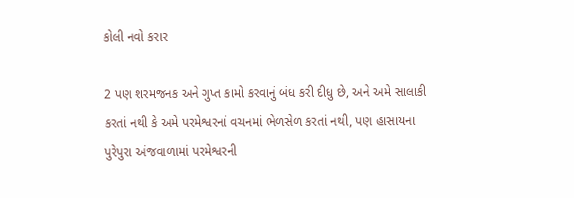કોલી નવો કરાર

2 પણ શરમજનક અને ગુપ્ત કામો કરવાનું બંધ કરી દીધુ છે, અને અમે સાલાકી કરતાં નથી કે અમે પરમેશ્વરનાં વચનમાં ભેળસેળ કરતાં નથી, પણ હાસાયના પુરેપુરા અંજવાળામાં પરમેશ્વરની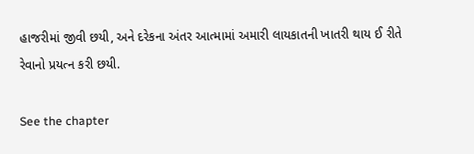હાજરીમાં જીવી છયી, અને દરેકના અંતર આત્મામાં અમારી લાયકાતની ખાતરી થાય ઈ રીતે રેવાનો પ્રયત્ન કરી છયી.

See the chapter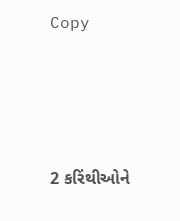Copy




2 કરિંથીઓને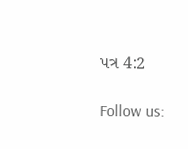પત્ર 4:2

Follow us: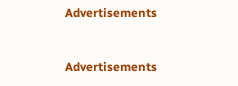Advertisements


Advertisements